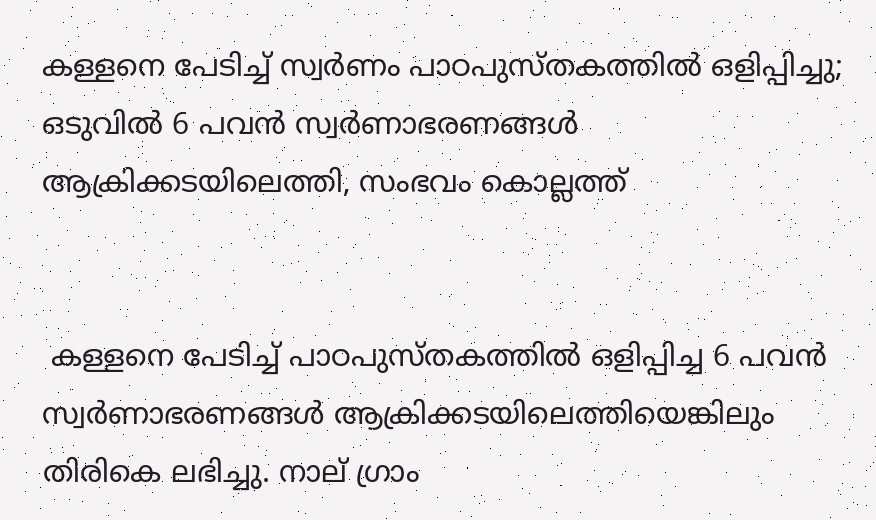കള്ളനെ പേടിച്ച് സ്വർണം പാഠപുസ്തകത്തില്‍ ഒളിപ്പിച്ചു; ഒടുവിൽ 6 പവന്‍ സ്വര്‍ണാഭരണങ്ങള്‍ ആക്രിക്കടയിലെത്തി, സംഭവം കൊല്ലത്ത്


 കള്ളനെ പേടിച്ച് പാഠപുസ്തകത്തില്‍ ഒളിപ്പിച്ച 6 പവന്‍ സ്വര്‍ണാഭരണങ്ങള്‍ ആക്രിക്കടയിലെത്തിയെങ്കിലും തിരികെ ലഭിച്ചു. നാല് ഗ്രാം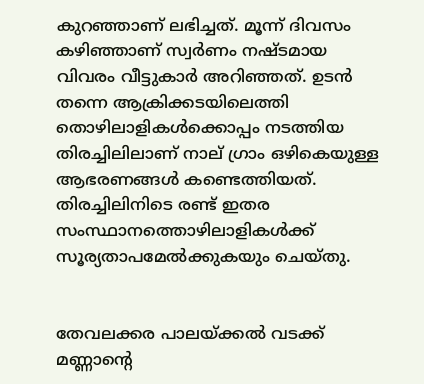കുറഞ്ഞാണ് ലഭിച്ചത്. മൂന്ന് ദിവസം കഴിഞ്ഞാണ് സ്വര്‍ണം നഷ്ടമായ വിവരം വീട്ടുകാര്‍ അറിഞ്ഞത്. ഉടന്‍ തന്നെ ആക്രിക്കടയിലെത്തി തൊഴിലാളികള്‍ക്കൊപ്പം നടത്തിയ തിരച്ചിലിലാണ് നാല് ഗ്രാം ഒഴികെയുള്ള ആഭരണങ്ങള്‍ കണ്ടെത്തിയത്. തിരച്ചിലിനിടെ രണ്ട് ഇതര സംസ്ഥാനത്തൊഴിലാളികള്‍ക്ക് സൂര്യതാപമേല്‍ക്കുകയും ചെയ്തു.


തേവലക്കര പാലയ്ക്കല്‍ വടക്ക് മണ്ണാന്റെ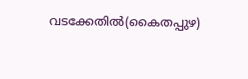വടക്കേതില്‍(കൈതപ്പുഴ)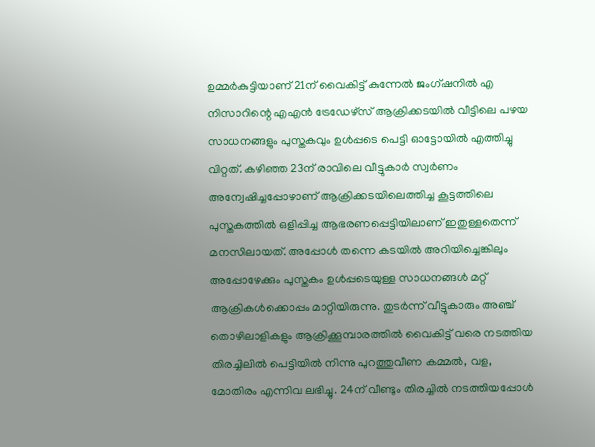ഉമ്മര്‍കുട്ടിയാണ് 21ന് വൈകിട്ട് കുന്നേല്‍ ജംഗ്ഷനില്‍ എ നിസാറിന്റെ എഎന്‍ ട്രേഡേഴ്‌സ് ആക്രിക്കടയില്‍ വീട്ടിലെ പഴയ സാധനങ്ങളും പുസ്തകവും ഉള്‍പ്പടെ പെട്ടി ഓട്ടോയില്‍ എത്തിച്ചു വിറ്റത്. കഴിഞ്ഞ 23ന് രാവിലെ വീട്ടുകാര്‍ സ്വര്‍ണം അന്വേഷിച്ചപ്പോഴാണ് ആക്രിക്കടയിലെത്തിച്ച കൂട്ടത്തിലെ പുസ്തകത്തില്‍ ഒളിപ്പിച്ച ആഭരണപ്പെട്ടിയിലാണ് ഇതുള്ളതെന്ന് മനസിലായത്. അപ്പോള്‍ തന്നെ കടയില്‍ അറിയിച്ചെങ്കിലും അപ്പോഴേക്കും പുസ്തകം ഉള്‍പ്പടെയുള്ള സാധനങ്ങള്‍ മറ്റ് ആക്രികള്‍ക്കൊപ്പം മാറ്റിയിരുന്നു. തുടര്‍ന്ന് വീട്ടുകാരും അഞ്ച് തൊഴിലാളികളും ആക്രിക്കൂമ്പാരത്തില്‍ വൈകിട്ട് വരെ നടത്തിയ തിരച്ചിലില്‍ പെട്ടിയില്‍ നിന്നു പുറത്തുവീണ കമ്മല്‍, വള, മോതിരം എന്നിവ ലഭിച്ചു. 24ന് വീണ്ടും തിരച്ചില്‍ നടത്തിയപ്പോള്‍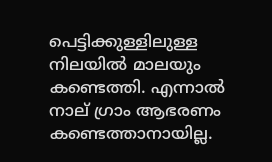പെട്ടിക്കുള്ളിലുള്ള നിലയില്‍ മാലയും കണ്ടെത്തി. എന്നാല്‍ നാല് ഗ്രാം ആഭരണം കണ്ടെത്താനായില്ല.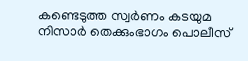കണ്ടെടുത്ത സ്വര്‍ണം കടയുമ നിസാര്‍ തെക്കുംഭാഗം പൊലീസ്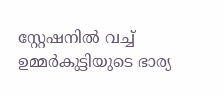സ്റ്റേഷനില്‍ വച്ച് ഉമ്മര്‍കുട്ടിയുടെ ഭാര്യ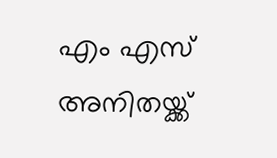എം എസ് അനിതയ്ക്ക്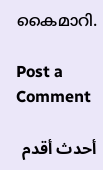കൈമാറി.

Post a Comment

أحدث أقدم